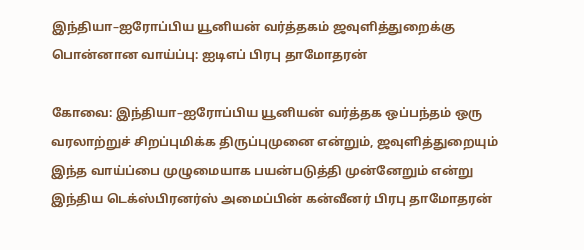இந்தியா–ஐரோப்பிய யூனியன் வர்த்தகம் ஜவுளித்துறைக்கு பொன்னான வாய்ப்பு: ஐடிஎப் பிரபு தாமோதரன்

கோவை: இந்தியா–ஐரோப்பிய யூனியன் வர்த்தக ஒப்பந்தம் ஒரு வரலாற்றுச் சிறப்புமிக்க திருப்புமுனை என்றும், ஜவுளித்துறையும் இந்த வாய்ப்பை முழுமையாக பயன்படுத்தி முன்னேறும் என்று இந்திய டெக்ஸ்பிரனர்ஸ் அமைப்பின் கன்வீனர் பிரபு தாமோதரன்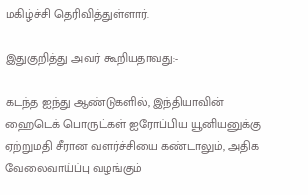மகிழ்ச்சி தெரிவித்துள்ளார்.

இதுகுறித்து அவர் கூறியதாவது:-

கடந்த ஐந்து ஆண்டுகளில், இந்தியாவின் ஹைடெக் பொருட்கள் ஐரோப்பிய யூனியனுக்கு ஏற்றுமதி சீரான வளர்ச்சியை கண்டாலும், அதிக வேலைவாய்ப்பு வழங்கும்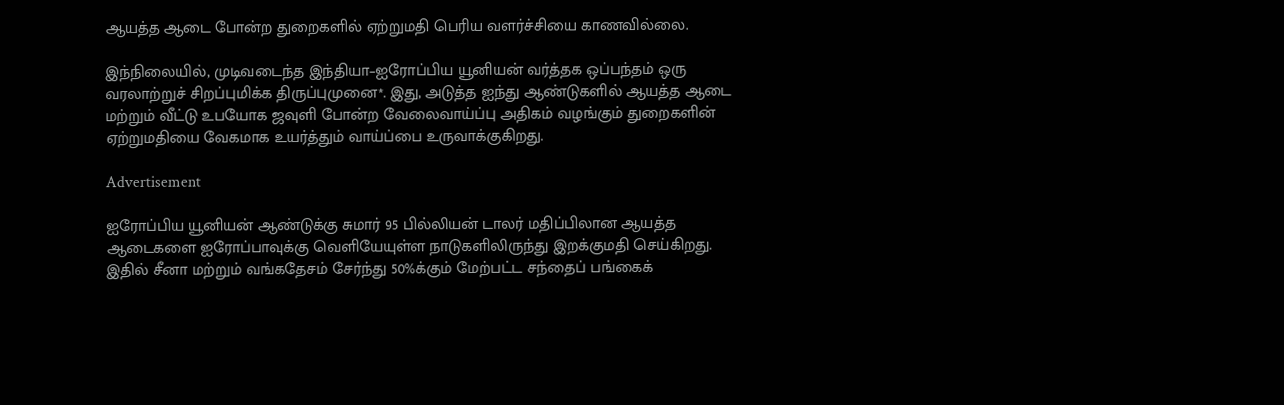ஆயத்த ஆடை போன்ற துறைகளில் ஏற்றுமதி பெரிய வளர்ச்சியை காணவில்லை.

இந்நிலையில், முடிவடைந்த இந்தியா–ஐரோப்பிய யூனியன் வர்த்தக ஒப்பந்தம் ஒரு வரலாற்றுச் சிறப்புமிக்க திருப்புமுனை*. இது, அடுத்த ஐந்து ஆண்டுகளில் ஆயத்த ஆடை மற்றும் வீட்டு உபயோக ஜவுளி போன்ற வேலைவாய்ப்பு அதிகம் வழங்கும் துறைகளின் ஏற்றுமதியை வேகமாக உயர்த்தும் வாய்ப்பை உருவாக்குகிறது.

Advertisement

ஐரோப்பிய யூனியன் ஆண்டுக்கு சுமார் 95 பில்லியன் டாலர் மதிப்பிலான ஆயத்த ஆடைகளை ஐரோப்பாவுக்கு வெளியேயுள்ள நாடுகளிலிருந்து இறக்குமதி செய்கிறது. இதில் சீனா மற்றும் வங்கதேசம் சேர்ந்து 50%க்கும் மேற்பட்ட சந்தைப் பங்கைக்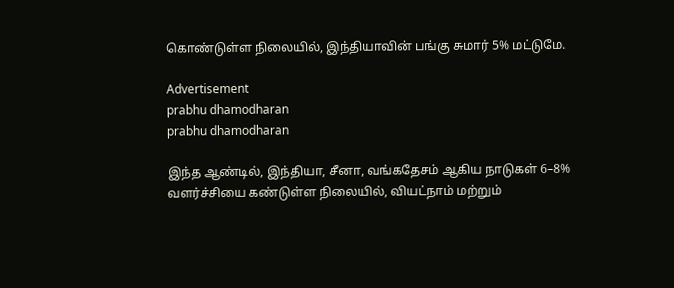கொண்டுள்ள நிலையில், இந்தியாவின் பங்கு சுமார் 5% மட்டுமே.

Advertisement
prabhu dhamodharan
prabhu dhamodharan

இந்த ஆண்டில், இந்தியா, சீனா, வங்கதேசம் ஆகிய நாடுகள் 6–8% வளர்ச்சியை கண்டுள்ள நிலையில், வியட்நாம் மற்றும்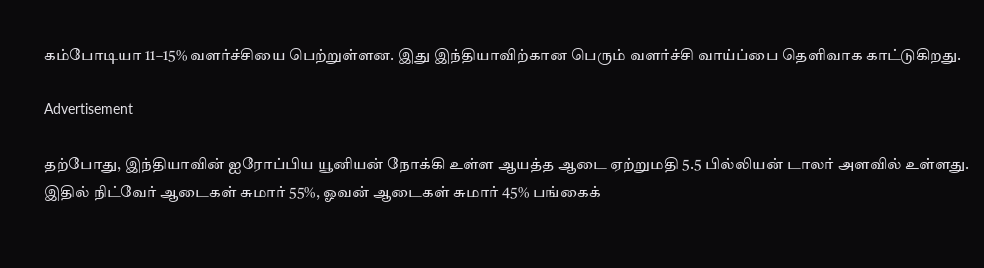கம்போடியா 11–15% வளர்ச்சியை பெற்றுள்ளன. இது இந்தியாவிற்கான பெரும் வளர்ச்சி வாய்ப்பை தெளிவாக காட்டுகிறது.

Advertisement

தற்போது, இந்தியாவின் ஐரோப்பிய யூனியன் நோக்கி உள்ள ஆயத்த ஆடை ஏற்றுமதி 5.5 பில்லியன் டாலர் அளவில் உள்ளது. இதில் நிட்வேர் ஆடைகள் சுமார் 55%, ஓவன் ஆடைகள் சுமார் 45% பங்கைக்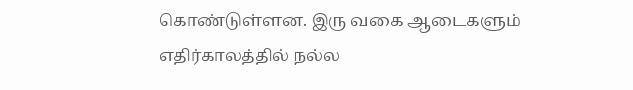கொண்டுள்ளன. இரு வகை ஆடைகளும் எதிர்காலத்தில் நல்ல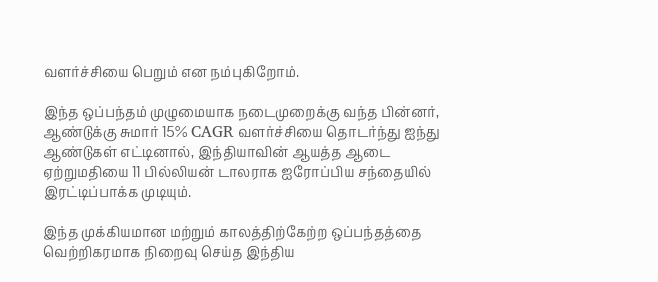வளர்ச்சியை பெறும் என நம்புகிறோம்.

இந்த ஒப்பந்தம் முழுமையாக நடைமுறைக்கு வந்த பின்னர், ஆண்டுக்கு சுமார் 15% CAGR வளர்ச்சியை தொடர்ந்து ஐந்து ஆண்டுகள் எட்டினால், இந்தியாவின் ஆயத்த ஆடை ஏற்றுமதியை 11 பில்லியன் டாலராக ஐரோப்பிய சந்தையில் இரட்டிப்பாக்க முடியும்.

இந்த முக்கியமான மற்றும் காலத்திற்கேற்ற ஒப்பந்தத்தை வெற்றிகரமாக நிறைவு செய்த இந்திய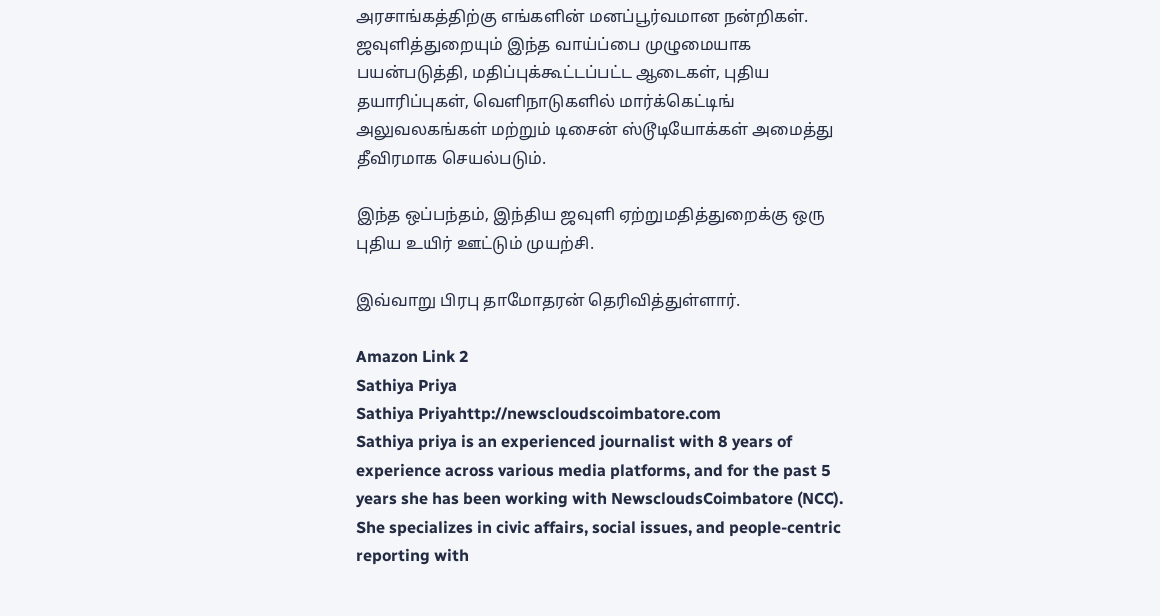அரசாங்கத்திற்கு எங்களின் மனப்பூர்வமான நன்றிகள். ஜவுளித்துறையும் இந்த வாய்ப்பை முழுமையாக பயன்படுத்தி, மதிப்புக்கூட்டப்பட்ட ஆடைகள், புதிய தயாரிப்புகள், வெளிநாடுகளில் மார்க்கெட்டிங் அலுவலகங்கள் மற்றும் டிசைன் ஸ்டூடியோக்கள் அமைத்து தீவிரமாக செயல்படும்.

இந்த ஒப்பந்தம், இந்திய ஜவுளி ஏற்றுமதித்துறைக்கு ஒரு புதிய உயிர் ஊட்டும் முயற்சி.

இவ்வாறு பிரபு தாமோதரன் தெரிவித்துள்ளார்.

Amazon Link 2
Sathiya Priya
Sathiya Priyahttp://newscloudscoimbatore.com
Sathiya priya is an experienced journalist with 8 years of experience across various media platforms, and for the past 5 years she has been working with NewscloudsCoimbatore (NCC). She specializes in civic affairs, social issues, and people-centric reporting with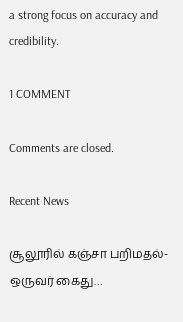a strong focus on accuracy and credibility.

1 COMMENT

Comments are closed.

Recent News

சூலூரில் கஞ்சா பறிமதல்- ஒருவர் கைது…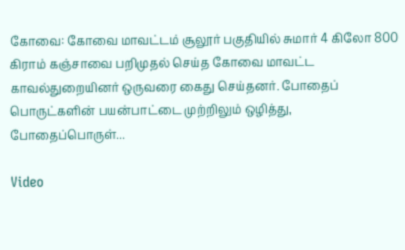கோவை: கோவை மாவட்டம் சூலூர் பகுதியில் சுமார் 4 கிலோ 800 கிராம் கஞ்சாவை பறிமுதல் செய்த கோவை மாவட்ட காவல்துறையினர் ஒருவரை கைது செய்தனர். போதைப் பொருட்களின் பயன்பாட்டை முற்றிலும் ஒழித்து, போதைப்பொருள்...

Video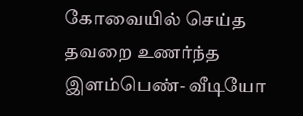கோவையில் செய்த தவறை உணர்ந்த இளம்பெண்- வீடியோ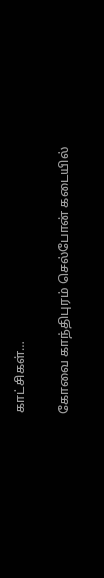காட்சிகள்…

கோவை காந்திபுரம் செல்போன் கடையில்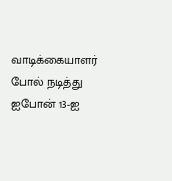வாடிக்கையாளர் போல் நடித்து ஐபோன் 13-ஐ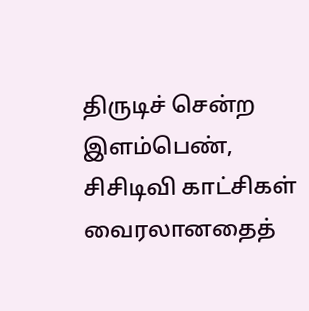திருடிச் சென்ற இளம்பெண், சிசிடிவி காட்சிகள் வைரலானதைத்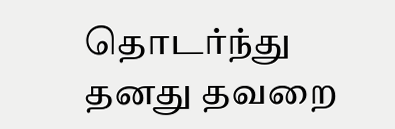தொடர்ந்து தனது தவறை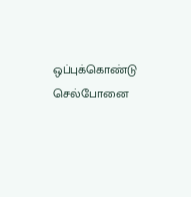ஒப்புக்கொண்டு செல்போனை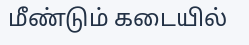மீண்டும் கடையில்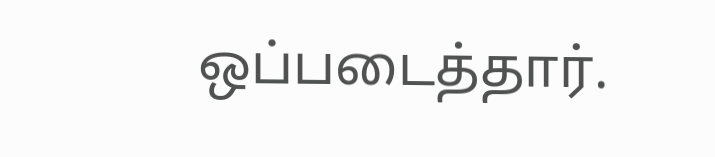ஒப்படைத்தார்.